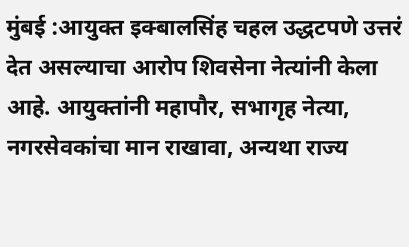मुंबई :आयुक्त इक्बालसिंह चहल उद्धटपणे उत्तरं देत असल्याचा आरोप शिवसेना नेत्यांनी केला आहे. आयुक्तांनी महापौर, सभागृह नेत्या, नगरसेवकांचा मान राखावा, अन्यथा राज्य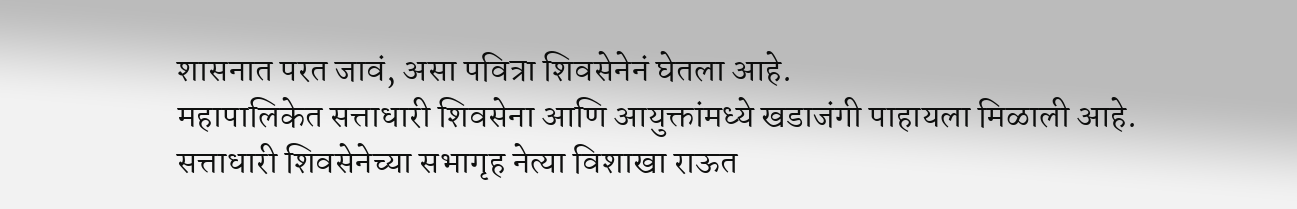शासनात परत जावं, असा पवित्रा शिवसेनेनं घेतला आहे.
महापालिकेत सत्ताधारी शिवसेना आणि आयुक्तांमध्ये खडाजंगी पाहायला मिळाली आहे. सत्ताधारी शिवसेनेच्या सभागृह नेत्या विशाखा राऊत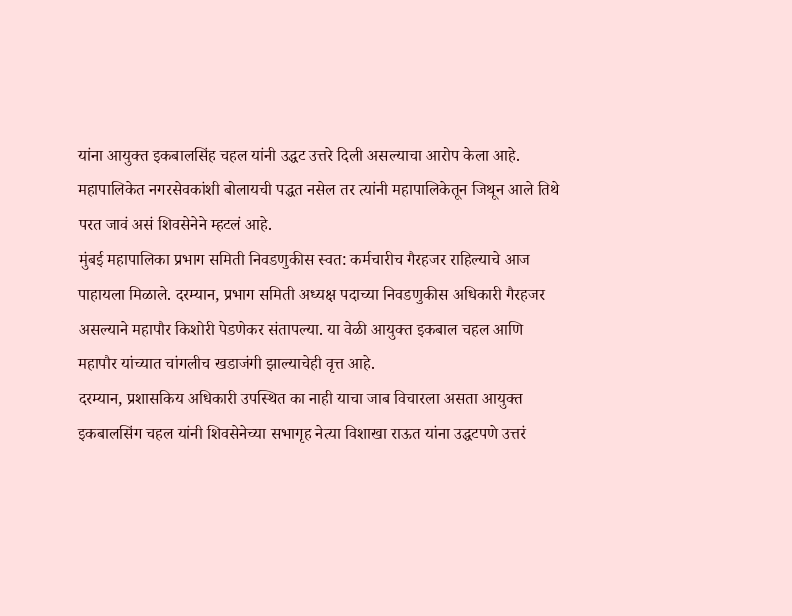यांना आयुक्त इकबालसिंह चहल यांनी उद्धट उत्तरे दिली असल्याचा आरोप केला आहे. महापालिकेत नगरसेवकांशी बोलायची पद्धत नसेल तर त्यांनी महापालिकेतून जिथून आले तिथे परत जावं असं शिवसेनेने म्हटलं आहे.
मुंबई महापालिका प्रभाग समिती निवडणुकीस स्वत: कर्मचारीच गैरहजर राहिल्याचे आज पाहायला मिळाले. दरम्यान, प्रभाग समिती अध्यक्ष पदाच्या निवडणुकीस अधिकारी गैरहजर असल्याने महापौर किशोरी पेडणेकर संतापल्या. या वेळी आयुक्त इकबाल चहल आणि महापौर यांच्यात चांगलीच खडाजंगी झाल्याचेही वृत्त आहे.
दरम्यान, प्रशासकिय अधिकारी उपस्थित का नाही याचा जाब विचारला असता आयुक्त इकबालसिंग चहल यांनी शिवसेनेच्या सभागृह नेत्या विशाखा राऊत यांना उद्धटपणे उत्तरं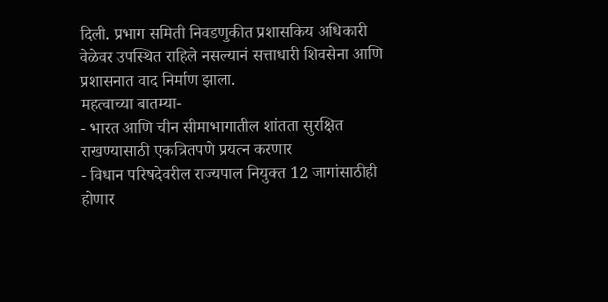दिली. प्रभाग समिती निवडणुकीत प्रशासकिय अधिकारी वेळेवर उपस्थित राहिले नसल्यानं सत्ताधारी शिवसेना आणि प्रशासनात वाद निर्माण झाला.
महत्वाच्या बातम्या-
- भारत आणि चीन सीमाभागातील शांतता सुरक्षित राखण्यासाठी एकत्रितपणे प्रयत्न करणार
- विधान परिषदेवरील राज्यपाल नियुक्त 12 जागांसाठीही होणार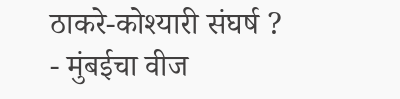ठाकरे-कोश्यारी संघर्ष ?
- मुंबईचा वीज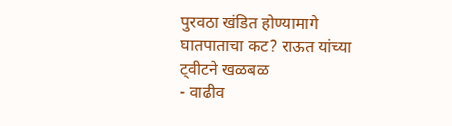पुरवठा खंडित होण्यामागे घातपाताचा कट? राऊत यांच्या ट्वीटने खळबळ
- वाढीव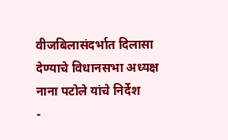वीजबिलासंदर्भात दिलासा देण्याचे विधानसभा अध्यक्ष नाना पटोले यांचे निर्देश
-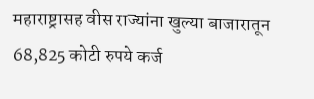महाराष्ट्रासह वीस राज्यांना खुल्या बाजारातून 68,825 कोटी रुपये कर्ज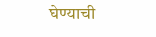घेण्याची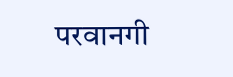परवानगी